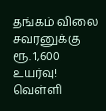தங்கம் விலை சவரனுக்கு ரூ. 1,600 உயர்வு! வெள்ளி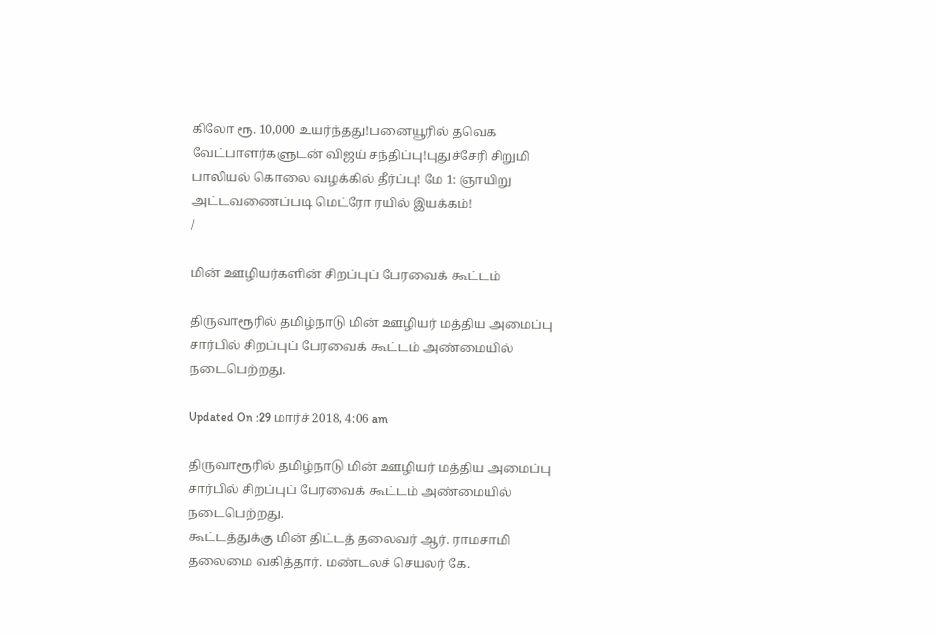கிலோ ரூ. 10,000 உயர்ந்தது!பனையூரில் தவெக வேட்பாளர்களுடன் விஜய் சந்திப்பு!புதுச்சேரி சிறுமி பாலியல் கொலை வழக்கில் தீர்ப்பு! மே 1: ஞாயிறு அட்டவணைப்படி மெட்ரோ ரயில் இயக்கம்!
/

மின் ஊழியர்களின் சிறப்புப் பேரவைக் கூட்டம்

திருவாரூரில் தமிழ்நாடு மின் ஊழியர் மத்திய அமைப்பு சார்பில் சிறப்புப் பேரவைக் கூட்டம் அண்மையில் நடைபெற்றது.

Updated On :29 மார்ச் 2018, 4:06 am

திருவாரூரில் தமிழ்நாடு மின் ஊழியர் மத்திய அமைப்பு சார்பில் சிறப்புப் பேரவைக் கூட்டம் அண்மையில் நடைபெற்றது.
கூட்டத்துக்கு மின் திட்டத் தலைவர் ஆர். ராமசாமி தலைமை வகித்தார். மண்டலச் செயலர் கே.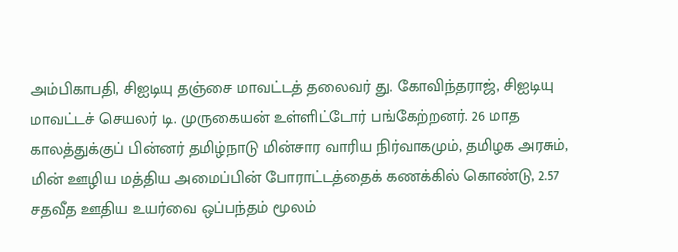அம்பிகாபதி, சிஐடியு தஞ்சை மாவட்டத் தலைவர் து. கோவிந்தராஜ், சிஐடியு மாவட்டச் செயலர் டி. முருகையன் உள்ளிட்டோர் பங்கேற்றனர். 26 மாத காலத்துக்குப் பின்னர் தமிழ்நாடு மின்சார வாரிய நிர்வாகமும், தமிழக அரசும், மின் ஊழிய மத்திய அமைப்பின் போராட்டத்தைக் கணக்கில் கொண்டு, 2.57 சதவீத ஊதிய உயர்வை ஒப்பந்தம் மூலம்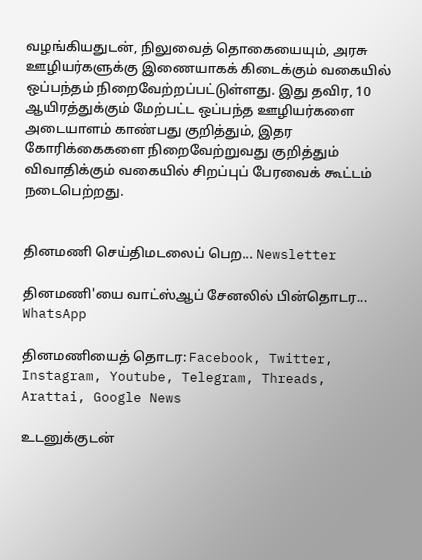வழங்கியதுடன், நிலுவைத் தொகையையும், அரசு ஊழியர்களுக்கு இணையாகக் கிடைக்கும் வகையில் ஒப்பந்தம் நிறைவேற்றப்பட்டுள்ளது. இது தவிர, 10 ஆயிரத்துக்கும் மேற்பட்ட ஒப்பந்த ஊழியர்களை அடையாளம் காண்பது குறித்தும், இதர கோரிக்கைகளை நிறைவேற்றுவது குறித்தும் விவாதிக்கும் வகையில் சிறப்புப் பேரவைக் கூட்டம் நடைபெற்றது.


தினமணி செய்திமடலைப் பெற... Newsletter

தினமணி'யை வாட்ஸ்ஆப் சேனலில் பின்தொடர... WhatsApp

தினமணியைத் தொடர: Facebook, Twitter, Instagram, Youtube, Telegram, Threads, Arattai, Google News

உடனுக்குடன்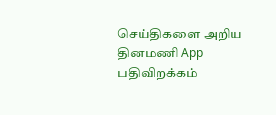செய்திகளை அறிய தினமணி App பதிவிறக்கம்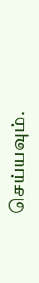செய்யவும்.